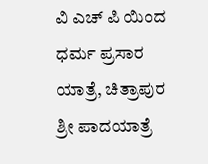ವಿ ಎಚ್ ಪಿ ಯಿಂದ ಧರ್ಮ ಪ್ರಸಾರ ಯಾತ್ರೆ, ಚಿತ್ರಾಪುರ ಶ್ರೀ ಪಾದಯಾತ್ರೆ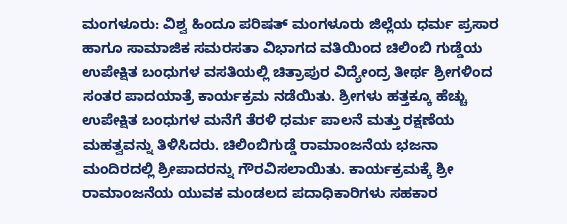ಮಂಗಳೂರು: ವಿಶ್ವ ಹಿಂದೂ ಪರಿಷತ್ ಮಂಗಳೂರು ಜಿಲ್ಲೆಯ ಧರ್ಮ ಪ್ರಸಾರ ಹಾಗೂ ಸಾಮಾಜಿಕ ಸಮರಸತಾ ವಿಭಾಗದ ವತಿಯಿಂದ ಚಿಲಿಂಬಿ ಗುಡ್ಡೆಯ ಉಪೇಕ್ಷಿತ ಬಂಧುಗಳ ವಸತಿಯಲ್ಲಿ ಚಿತ್ರಾಪುರ ವಿದ್ಯೇಂದ್ರ ತೀರ್ಥ ಶ್ರೀಗಳಿಂದ ಸಂತರ ಪಾದಯಾತ್ರೆ ಕಾರ್ಯಕ್ರಮ ನಡೆಯಿತು. ಶ್ರೀಗಳು ಹತ್ತಕ್ಕೂ ಹೆಚ್ಚು ಉಪೇಕ್ಷಿತ ಬಂಧುಗಳ ಮನೆಗೆ ತೆರಳಿ ಧರ್ಮ ಪಾಲನೆ ಮತ್ತು ರಕ್ಷಣೆಯ ಮಹತ್ವವನ್ನು ತಿಳಿಸಿದರು. ಚಿಲಿಂಬಿಗುಡ್ಡೆ ರಾಮಾಂಜನೆಯ ಭಜನಾ ಮಂದಿರದಲ್ಲಿ ಶ್ರೀಪಾದರನ್ನು ಗೌರವಿಸಲಾಯಿತು. ಕಾರ್ಯಕ್ರಮಕ್ಕೆ ಶ್ರೀ ರಾಮಾಂಜನೆಯ ಯುವಕ ಮಂಡಲದ ಪದಾಧಿಕಾರಿಗಳು ಸಹಕಾರ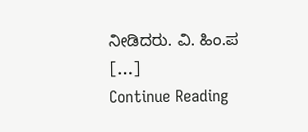ನೀಡಿದರು. ವಿ. ಹಿಂ.ಪ […]
Continue Reading